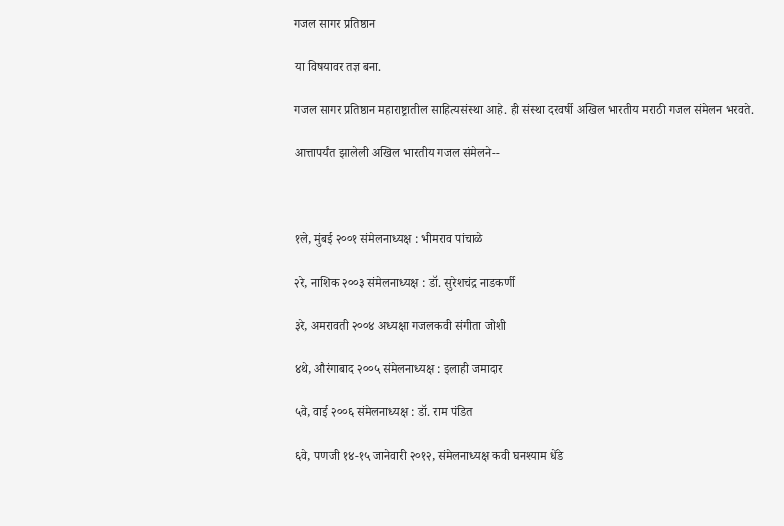गजल सागर प्रतिष्ठान

या विषयावर तज्ञ बना.

गजल सागर प्रतिष्ठान महाराष्ट्रातील साहित्यसंस्था आहे. ही संस्था दरवर्षी अखिल भारतीय मराठी गजल संमेलन भरवते.

आत्तापर्यंत झालेली अखिल भारतीय गजल संमेलने--



१ले, मुंबई २००१ संमेलनाध्यक्ष : भीमराव पांचाळे

२रे, नाशिक २००३ संमेलनाध्यक्ष : डॉ. सुरेशचंद्र नाडकर्णी

३रे, अमरावती २००४ अध्यक्षा गजलकवी संगीता जोशी

४थे, औरंगाबाद २००५ संमेलनाध्यक्ष : इलाही जमादार

५वे, वाई २००६ संमेलनाध्यक्ष : डॉ. राम पंडित

६वे, पणजी १४-१५ जानेवारी २०१२, संमेलनाध्यक्ष कवी घनश्याम धेंडे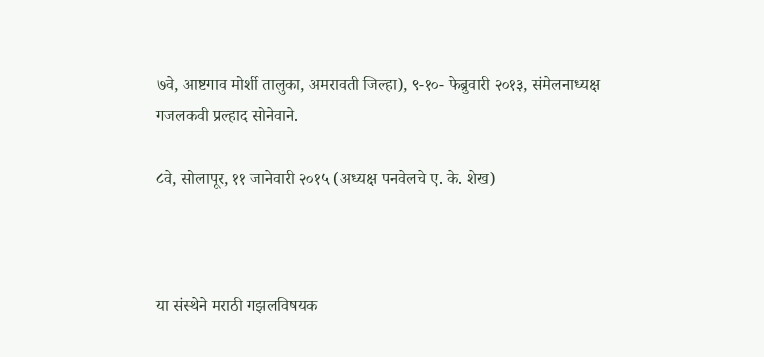७वे, आष्टगाव मोर्शी तालुका, अमरावती जिल्हा), ९-१०- फेब्रुवारी २०१३, संमेलनाध्यक्ष गजलकवी प्रल्हाद सोनेवाने.

८वे, सोलापूर, ११ जानेवारी २०१५ (अध्यक्ष पनवेलचे ए. के. शेख)



या संस्थेने मराठी गझलविषयक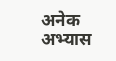अनेक अभ्यास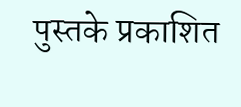पुस्तके प्रकाशित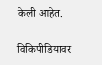केली आहेत.

विकिपीडियावर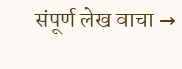संपूर्ण लेख वाचा →